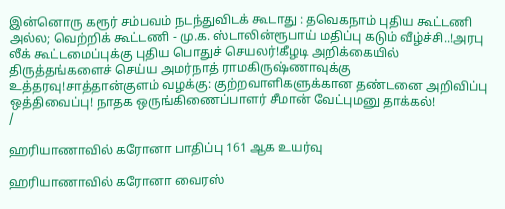இன்னொரு கரூர் சம்பவம் நடந்துவிடக் கூடாது : தவெகநாம் புதிய கூட்டணி அல்ல; வெற்றிக் கூட்டணி - மு.க. ஸ்டாலின்ரூபாய் மதிப்பு கடும் வீழ்ச்சி..!அரபு லீக் கூட்டமைப்புக்கு புதிய பொதுச் செயலர்!கீழடி அறிக்கையில் திருத்தங்களைச் செய்ய அமர்நாத் ராமகிருஷ்ணாவுக்கு உத்தரவு!சாத்தான்குளம் வழக்கு: குற்றவாளிகளுக்கான தண்டனை அறிவிப்பு ஒத்திவைப்பு! நாதக ஒருங்கிணைப்பாளர் சீமான் வேட்புமனு தாக்கல்!
/

ஹரியாணாவில் கரோனா பாதிப்பு 161 ஆக உயர்வு

ஹரியாணாவில் கரோனா வைரஸ்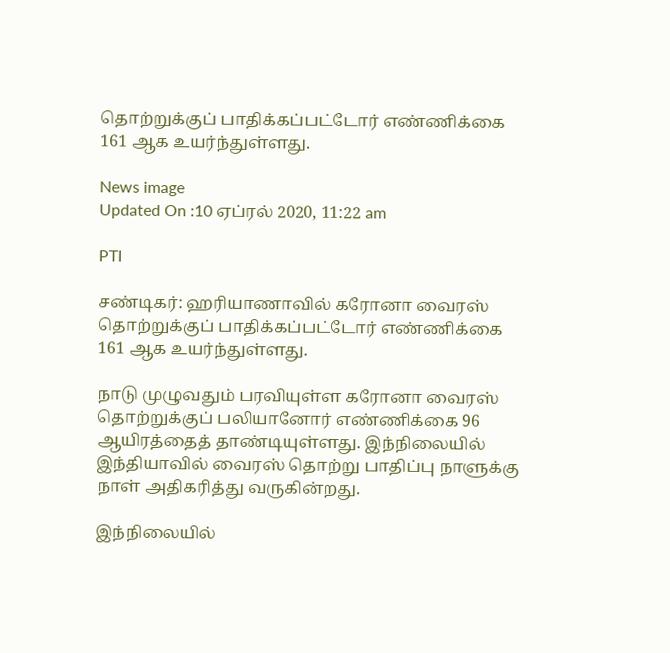தொற்றுக்குப் பாதிக்கப்பட்டோர் எண்ணிக்கை 161 ஆக உயர்ந்துள்ளது.

News image
Updated On :10 ஏப்ரல் 2020, 11:22 am

PTI

சண்டிகர்: ஹரியாணாவில் கரோனா வைரஸ் தொற்றுக்குப் பாதிக்கப்பட்டோர் எண்ணிக்கை 161 ஆக உயர்ந்துள்ளது.

நாடு முழுவதும் பரவியுள்ள கரோனா வைரஸ் தொற்றுக்குப் பலியானோர் எண்ணிக்கை 96 ஆயிரத்தைத் தாண்டியுள்ளது. இந்நிலையில் இந்தியாவில் வைரஸ் தொற்று பாதிப்பு நாளுக்கு நாள் அதிகரித்து வருகின்றது.

இந்நிலையில்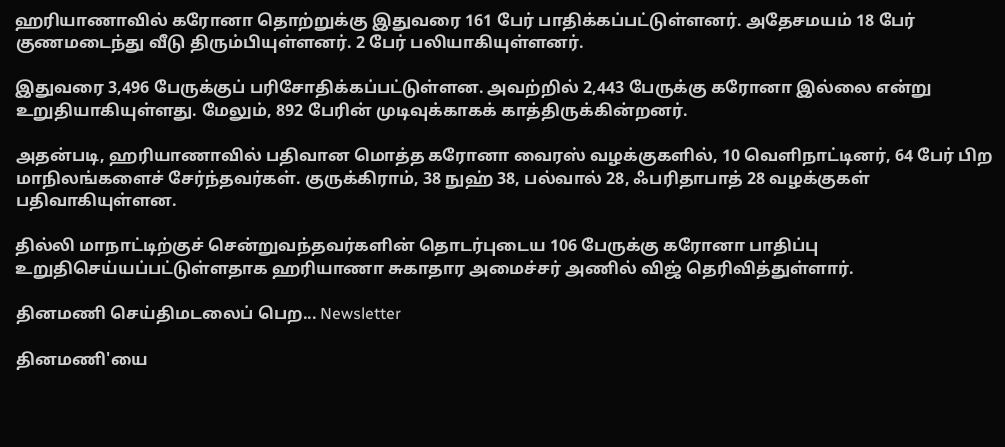ஹரியாணாவில் கரோனா தொற்றுக்கு இதுவரை 161 பேர் பாதிக்கப்பட்டுள்ளனர். அதேசமயம் 18 பேர் குணமடைந்து வீடு திரும்பியுள்ளனர். 2 பேர் பலியாகியுள்ளனர்.

இதுவரை 3,496 பேருக்குப் பரிசோதிக்கப்பட்டுள்ளன. அவற்றில் 2,443 பேருக்கு கரோனா இல்லை என்று உறுதியாகியுள்ளது. மேலும், 892 பேரின் முடிவுக்காகக் காத்திருக்கின்றனர்.

அதன்படி, ஹரியாணாவில் பதிவான மொத்த கரோனா வைரஸ் வழக்குகளில், 10 வெளிநாட்டினர், 64 பேர் பிற மாநிலங்களைச் சேர்ந்தவர்கள். குருக்கிராம், 38 நுஹ் 38, பல்வால் 28, ஃபரிதாபாத் 28 வழக்குகள் பதிவாகியுள்ளன.

தில்லி மாநாட்டிற்குச் சென்றுவந்தவர்களின் தொடர்புடைய 106 பேருக்கு கரோனா பாதிப்பு உறுதிசெய்யப்பட்டுள்ளதாக ஹரியாணா சுகாதார அமைச்சர் அணில் விஜ் தெரிவித்துள்ளார்.

தினமணி செய்திமடலைப் பெற... Newsletter

தினமணி'யை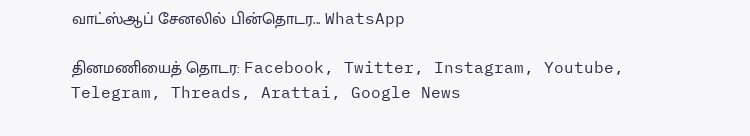வாட்ஸ்ஆப் சேனலில் பின்தொடர... WhatsApp

தினமணியைத் தொடர: Facebook, Twitter, Instagram, Youtube, Telegram, Threads, Arattai, Google News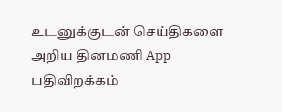உடனுக்குடன் செய்திகளை அறிய தினமணி App பதிவிறக்கம்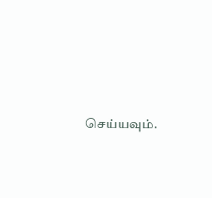செய்யவும்.